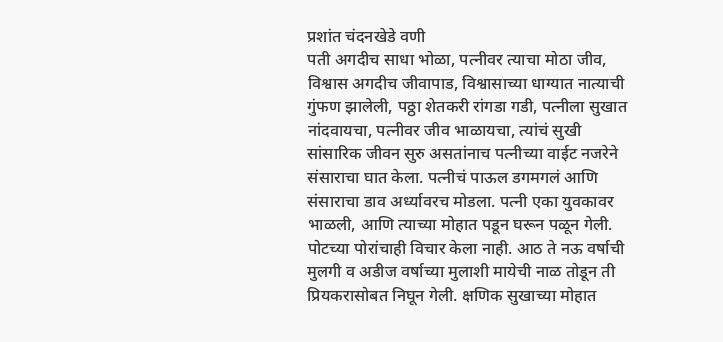प्रशांत चंदनखेडे वणी
पती अगदीच साधा भोळा, पत्नीवर त्याचा मोठा जीव, विश्वास अगदीच जीवापाड, विश्वासाच्या धाग्यात नात्याची गुंफण झालेली, पठ्ठा शेतकरी रांगडा गडी, पत्नीला सुखात नांदवायचा, पत्नीवर जीव भाळायचा, त्यांचं सुखी सांसारिक जीवन सुरु असतांनाच पत्नीच्या वाईट नजरेने संसाराचा घात केला. पत्नीचं पाऊल डगमगलं आणि संसाराचा डाव अर्ध्यावरच मोडला. पत्नी एका युवकावर भाळली, आणि त्याच्या मोहात पडून घरून पळून गेली. पोटच्या पोरांचाही विचार केला नाही. आठ ते नऊ वर्षाची मुलगी व अडीज वर्षाच्या मुलाशी मायेची नाळ तोडून ती प्रियकरासोबत निघून गेली. क्षणिक सुखाच्या मोहात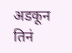अडकून तिनं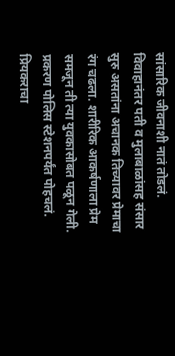सांसारिक जीवनाशी नातं तोडलं. विवाहानंतर पती व मुलाबाळांसह संसार सुरु असतांना अचानक तिच्यावर प्रेमाचा रंग चढला. शारीरिक आकर्षणाला प्रेम समजून ती त्या युवकासोबत पळून गेली. प्रकरण पोलिस स्टेशनपर्यंत पोहचलं. प्रियकराचा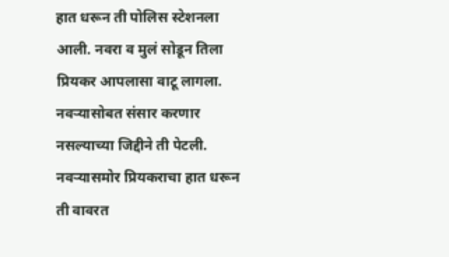हात धरून ती पोलिस स्टेशनला आली. नवरा व मुलं सोडून तिला प्रियकर आपलासा वाटू लागला. नवऱ्यासोबत संसार करणार नसल्याच्या जिद्दीने ती पेटली. नवऱ्यासमोर प्रियकराचा हात धरून ती वावरत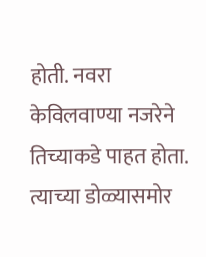होती. नवरा केविलवाण्या नजरेने तिच्याकडे पाहत होता. त्याच्या डोळ्यासमोर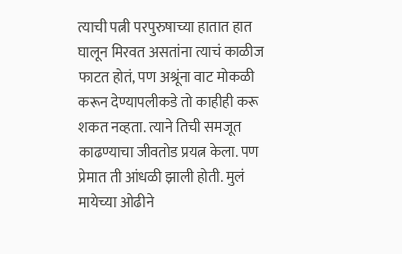त्याची पत्नी परपुरुषाच्या हातात हात घालून मिरवत असतांना त्याचं काळीज फाटत होतं, पण अश्रूंना वाट मोकळी करून देण्यापलीकडे तो काहीही करू शकत नव्हता. त्याने तिची समजूत काढण्याचा जीवतोड प्रयत्न केला. पण प्रेमात ती आंधळी झाली होती. मुलं मायेच्या ओढीने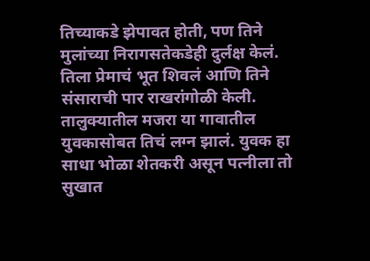तिच्याकडे झेपावत होती, पण तिने मुलांच्या निरागसतेकडेही दुर्लक्ष केलं. तिला प्रेमाचं भूत शिवलं आणि तिने संसाराची पार राखरांगोळी केली.
तालुक्यातील मजरा या गावातील युवकासोबत तिचं लग्न झालं. युवक हा साधा भोळा शेतकरी असून पत्नीला तो सुखात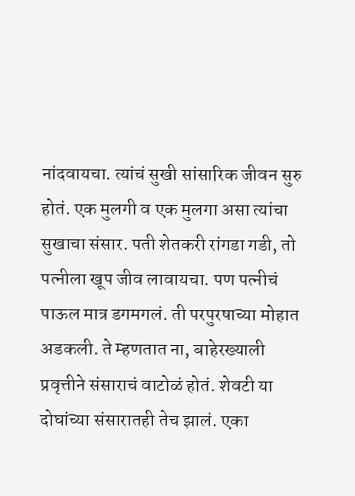नांदवायचा. त्यांचं सुखी सांसारिक जीवन सुरु होतं. एक मुलगी व एक मुलगा असा त्यांचा सुखाचा संसार. पती शेतकरी रांगडा गडी, तो पत्नीला खूप जीव लावायचा. पण पत्नीचं पाऊल मात्र डगमगलं. ती परपुरषाच्या मोहात अडकली. ते म्हणतात ना, बाहेरख्याली प्रवृत्तीने संसाराचं वाटोळं होतं. शेवटी या दोघांच्या संसारातही तेच झालं. एका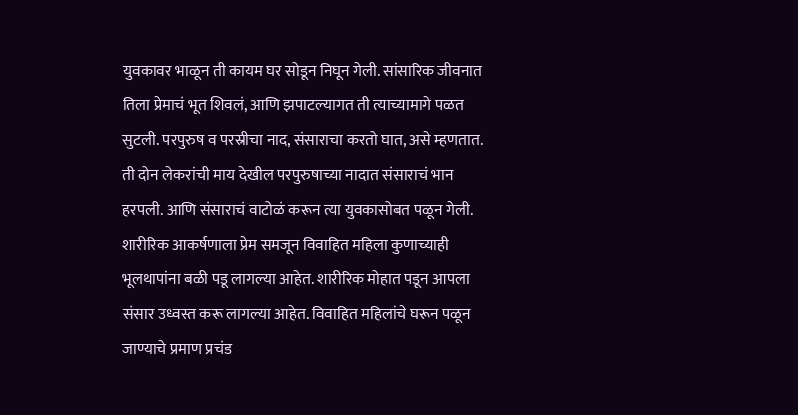युवकावर भाळून ती कायम घर सोडून निघून गेली. सांसारिक जीवनात तिला प्रेमाचं भूत शिवलं, आणि झपाटल्यागत ती त्याच्यामागे पळत सुटली. परपुरुष व परस्रीचा नाद, संसाराचा करतो घात, असे म्हणतात. ती दोन लेकरांची माय देखील परपुरुषाच्या नादात संसाराचं भान हरपली. आणि संसाराचं वाटोळं करून त्या युवकासोबत पळून गेली.
शारीरिक आकर्षणाला प्रेम समजून विवाहित महिला कुणाच्याही भूलथापांना बळी पडू लागल्या आहेत. शारीरिक मोहात पडून आपला संसार उध्वस्त करू लागल्या आहेत. विवाहित महिलांचे घरून पळून जाण्याचे प्रमाण प्रचंड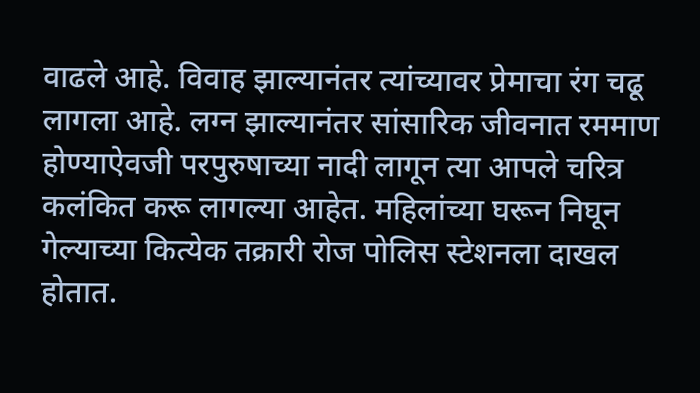वाढले आहे. विवाह झाल्यानंतर त्यांच्यावर प्रेमाचा रंग चढू लागला आहे. लग्न झाल्यानंतर सांसारिक जीवनात रममाण होण्याऐवजी परपुरुषाच्या नादी लागून त्या आपले चरित्र कलंकित करू लागल्या आहेत. महिलांच्या घरून निघून गेल्याच्या कित्येक तक्रारी रोज पोलिस स्टेशनला दाखल होतात.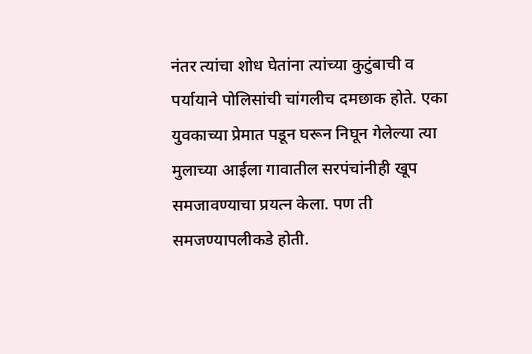नंतर त्यांचा शोध घेतांना त्यांच्या कुटुंबाची व पर्यायाने पोलिसांची चांगलीच दमछाक होते. एका युवकाच्या प्रेमात पडून घरून निघून गेलेल्या त्या मुलाच्या आईला गावातील सरपंचांनीही खूप समजावण्याचा प्रयत्न केला. पण ती समजण्यापलीकडे होती.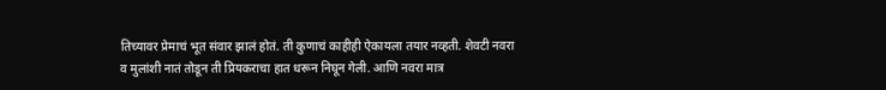तिच्यावर प्रेमाचं भूत संवार झालं होतं. ती कुणाचं काहीही ऐकायला तयार नव्हती. शेवटी नवरा व मुलांशी नातं तोडून ती प्रियकराचा हात धरून निघून गेली. आणि नवरा मात्र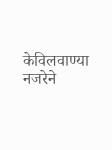केविलवाण्या नजरेने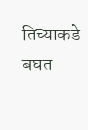तिच्याकडे बघत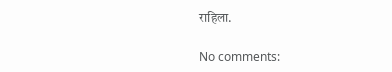राहिला.

No comments: